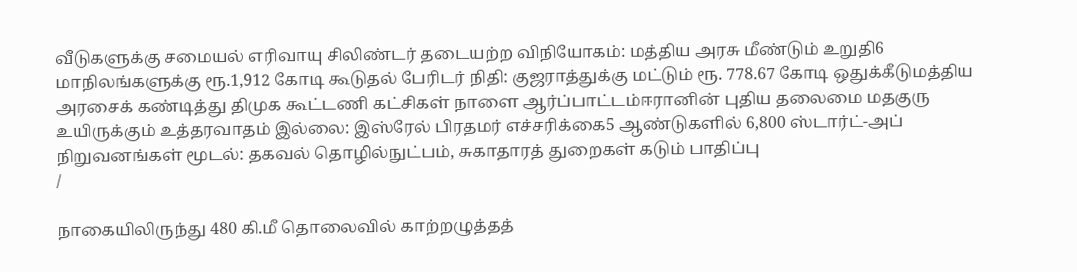வீடுகளுக்கு சமையல் எரிவாயு சிலிண்டர் தடையற்ற விநியோகம்: மத்திய அரசு மீண்டும் உறுதி6 மாநிலங்களுக்கு ரூ.1,912 கோடி கூடுதல் பேரிடர் நிதி: குஜராத்துக்கு மட்டும் ரூ. 778.67 கோடி ஒதுக்கீடுமத்திய அரசைக் கண்டித்து திமுக கூட்டணி கட்சிகள் நாளை ஆர்ப்பாட்டம்ஈரானின் புதிய தலைமை மதகுரு உயிருக்கும் உத்தரவாதம் இல்லை: இஸ்ரேல் பிரதமர் எச்சரிக்கை5 ஆண்டுகளில் 6,800 ஸ்டார்ட்-அப் நிறுவனங்கள் மூடல்: தகவல் தொழில்நுட்பம், சுகாதாரத் துறைகள் கடும் பாதிப்பு
/

நாகையிலிருந்து 480 கி.மீ தொலைவில் காற்றழுத்தத்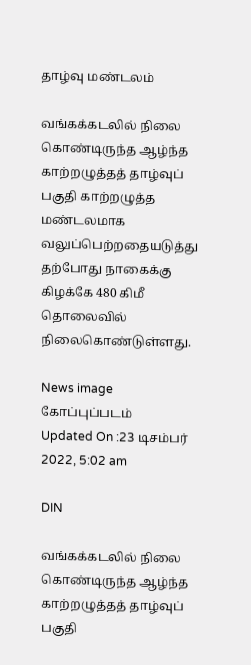தாழ்வு மண்டலம்

வங்கக்கடலில் நிலை கொண்டிருந்த ஆழ்ந்த காற்றழுத்தத் தாழ்வுப் பகுதி காற்றழுத்த மண்டலமாக வலுப்பெற்றதையடுத்து தற்போது நாகைக்கு கிழக்கே 480 கிமீ தொலைவில் நிலைகொண்டுள்ளது.

News image
கோப்புப்படம்
Updated On :23 டிசம்பர் 2022, 5:02 am

DIN

வங்கக்கடலில் நிலை கொண்டிருந்த ஆழ்ந்த காற்றழுத்தத் தாழ்வுப் பகுதி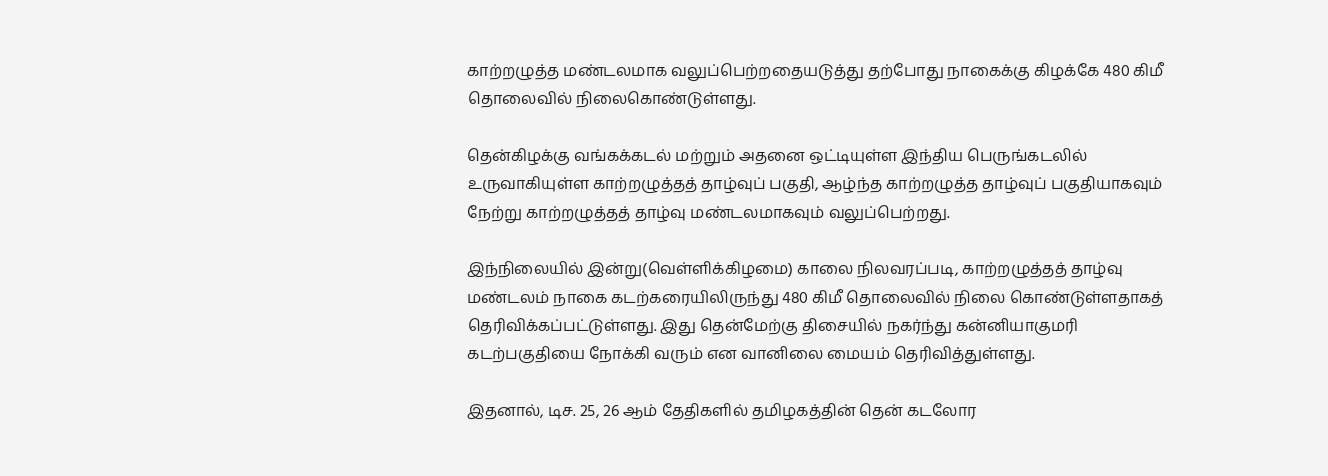காற்றழுத்த மண்டலமாக வலுப்பெற்றதையடுத்து தற்போது நாகைக்கு கிழக்கே 480 கிமீ தொலைவில் நிலைகொண்டுள்ளது.

தென்கிழக்கு வங்கக்கடல் மற்றும் அதனை ஒட்டியுள்ள இந்திய பெருங்கடலில் உருவாகியுள்ள காற்றழுத்தத் தாழ்வுப் பகுதி, ஆழ்ந்த காற்றழுத்த தாழ்வுப் பகுதியாகவும் நேற்று காற்றழுத்தத் தாழ்வு மண்டலமாகவும் வலுப்பெற்றது.

இந்நிலையில் இன்று(வெள்ளிக்கிழமை) காலை நிலவரப்படி, காற்றழுத்தத் தாழ்வு மண்டலம் நாகை கடற்கரையிலிருந்து 480 கிமீ தொலைவில் நிலை கொண்டுள்ளதாகத் தெரிவிக்கப்பட்டுள்ளது. இது தென்மேற்கு திசையில் நகர்ந்து கன்னியாகுமரி கடற்பகுதியை நோக்கி வரும் என வானிலை மையம் தெரிவித்துள்ளது.

இதனால், டிச. 25, 26 ஆம் தேதிகளில் தமிழகத்தின் தென் கடலோர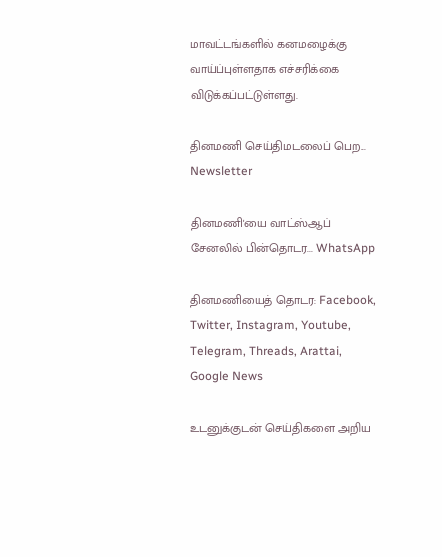மாவட்டங்களில் கனமழைக்கு வாய்ப்புள்ளதாக எச்சரிக்கை விடுக்கப்பட்டுள்ளது.

தினமணி செய்திமடலைப் பெற... Newsletter

தினமணி'யை வாட்ஸ்ஆப் சேனலில் பின்தொடர... WhatsApp

தினமணியைத் தொடர: Facebook, Twitter, Instagram, Youtube, Telegram, Threads, Arattai, Google News

உடனுக்குடன் செய்திகளை அறிய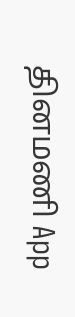தினமணி App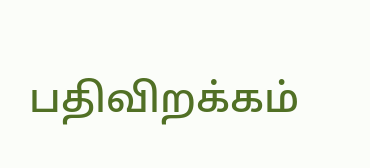பதிவிறக்கம்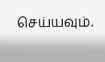செய்யவும்.